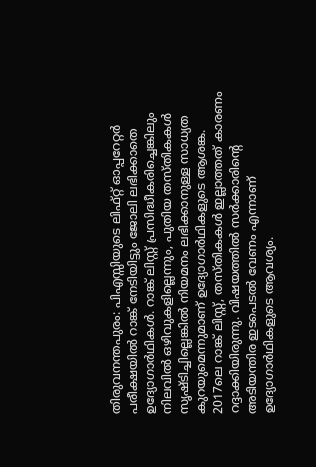തിരുവനന്തപുരം: പിഎസ്സിയുടെ ലിഫ്റ്റ് ഓപ്പറേറ്റർ പരീക്ഷയിൽ റാങ്ക് നേടിയിട്ടും ജോലി ലഭിക്കാതെ ഉദ്യോഗാർഥികൾ. റാങ്ക് ലിസ്റ്റ് പ്രസിദ്ധീകരിച്ചെങ്കിലും നിലവിൽ ഒഴിവുകളില്ലെന്നും, പുതിയ തസ്തികകൾ സൃഷ്ടിച്ചില്ലെങ്കിൽ നിയമനം ലഭിക്കാനുള്ള സാധ്യത കുറയുമെന്നുമാണ് ഉദ്യോഗാർഥികളുടെ ആശങ്ക. 2017ലെ റാങ്ക് ലിസ്റ്റ്, തസ്തികകൾ ഇല്ലാത്തത് കാരണം റദ്ദാക്കിയിരുന്നു. വിഷയത്തിൽ സർക്കാരിൻ്റെ അടിയന്തിര ഇടപെടൽ വേണം എന്നാണ് ഉദ്യോഗാർഥികളുടെ ആവശ്യം.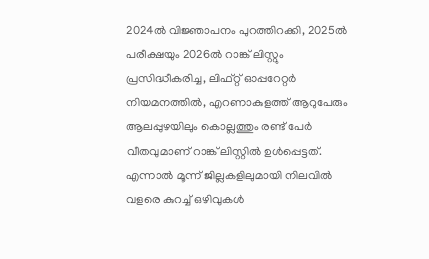2024ൽ വിജ്ഞാപനം പുറത്തിറക്കി, 2025ൽ പരീക്ഷയും 2026ൽ റാങ്ക് ലിസ്റ്റും പ്രസിദ്ധീകരിച്ച, ലിഫ്റ്റ് ഓപ്പറേറ്റർ നിയമനത്തിൽ, എറണാകുളത്ത് ആറുപേരും ആലപ്പുഴയിലും കൊല്ലത്തും രണ്ട് പേർ വീതവുമാണ് റാങ്ക് ലിസ്റ്റിൽ ഉൾപ്പെട്ടത്. എന്നാൽ മൂന്ന് ജില്ലകളിലുമായി നിലവിൽ വളരെ കുറച്ച് ഒഴിവുകൾ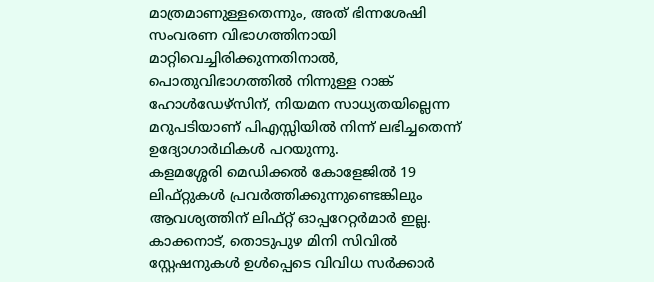മാത്രമാണുള്ളതെന്നും, അത് ഭിന്നശേഷി സംവരണ വിഭാഗത്തിനായി മാറ്റിവെച്ചിരിക്കുന്നതിനാൽ, പൊതുവിഭാഗത്തിൽ നിന്നുള്ള റാങ്ക് ഹോൾഡേഴ്സിന്, നിയമന സാധ്യതയില്ലെന്ന മറുപടിയാണ് പിഎസ്സിയിൽ നിന്ന് ലഭിച്ചതെന്ന് ഉദ്യോഗാർഥികൾ പറയുന്നു.
കളമശ്ശേരി മെഡിക്കൽ കോളേജിൽ 19 ലിഫ്റ്റുകൾ പ്രവർത്തിക്കുന്നുണ്ടെങ്കിലും ആവശ്യത്തിന് ലിഫ്റ്റ് ഓപ്പറേറ്റർമാർ ഇല്ല. കാക്കനാട്, തൊടുപുഴ മിനി സിവിൽ സ്റ്റേഷനുകൾ ഉൾപ്പെടെ വിവിധ സർക്കാർ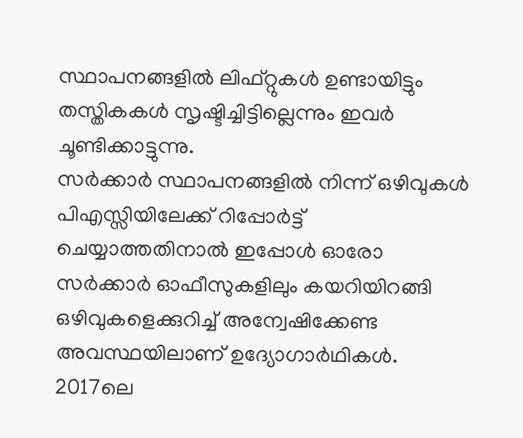സ്ഥാപനങ്ങളിൽ ലിഫ്റ്റുകൾ ഉണ്ടായിട്ടും തസ്തികകൾ സൃഷ്ടിച്ചിട്ടില്ലെന്നും ഇവർ ചൂണ്ടിക്കാട്ടുന്നു.
സർക്കാർ സ്ഥാപനങ്ങളിൽ നിന്ന് ഒഴിവുകൾ പിഎസ്സിയിലേക്ക് റിപ്പോർട്ട് ചെയ്യാത്തതിനാൽ ഇപ്പോൾ ഓരോ സർക്കാർ ഓഫീസുകളിലും കയറിയിറങ്ങി ഒഴിവുകളെക്കുറിച്ച് അന്വേഷിക്കേണ്ട അവസ്ഥയിലാണ് ഉദ്യോഗാർഥികൾ. 2017ലെ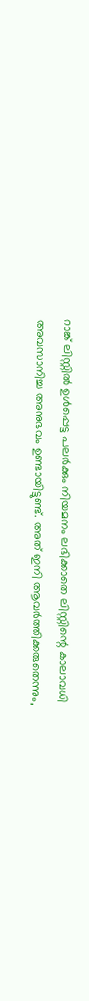റാങ്ക് ലിസ്റ്റിൽ ഉൾപ്പെട്ട പലർക്കും നിയമനം ലഭിക്കാതെ ലിസ്റ്റിന്റെ കാലാവധി അവസാനിച്ച അനുഭവം ഉണ്ടായിട്ടുണ്ട്. അത് ഇനി ആവർത്തിക്കരുതെന്നും,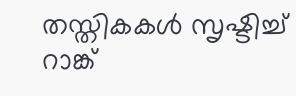തസ്തികകൾ സൃഷ്ടിച്ച് റാങ്ക്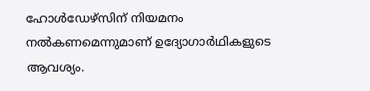ഹോൾഡേഴ്സിന് നിയമനം നൽകണമെന്നുമാണ് ഉദ്യോഗാർഥികളുടെ ആവശ്യം.